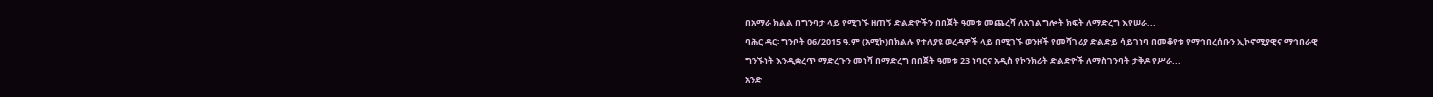በአማራ ክልል በግንባታ ላይ የሚገኙ ዘጠኝ ድልድዮችን በበጀት ዓመቱ መጨረሻ ለአገልግሎት ክፍት ለማድረግ እየሠራ...
ባሕር ዳር፡ ግንቦት 06/2015 ዓ.ም (አሚኮ)በክልሉ የተለያዩ ወረዳዎች ላይ በሚገኙ ወንዞች የመሻገሪያ ድልድይ ሳይገነባ በመቆየቱ የማኅበረሰቡን ኢኮኖሚያዊና ማኅበራዊ ግንኙነት እንዲቋረጥ ማድረጉን መነሻ በማድረግ በበጀት ዓመቱ 23 ነባርና አዲስ የኮንክሪት ድልድዮች ለማስገንባት ታቅዶ የሥራ...
አንድ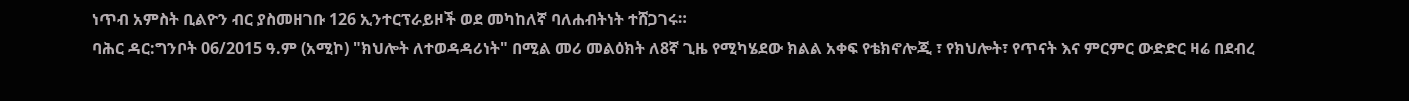ነጥብ አምስት ቢልዮን ብር ያስመዘገቡ 126 ኢንተርፕራይዞች ወደ መካከለኛ ባለሐብትነት ተሸጋገሩ።
ባሕር ዳር:ግንቦት 06/2015 ዓ.ም (አሚኮ) "ክህሎት ለተወዳዳሪነት" በሚል መሪ መልዕክት ለ8ኛ ጊዜ የሚካሄደው ክልል አቀፍ የቴክኖሎጂ ፣ የክህሎት፣ የጥናት እና ምርምር ውድድር ዛሬ በደብረ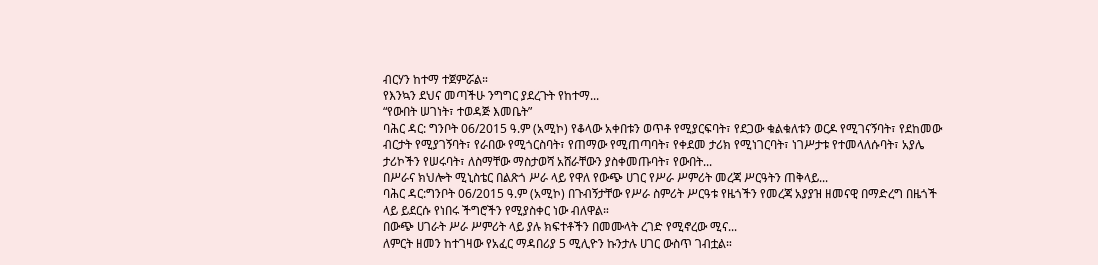ብርሃን ከተማ ተጀምሯል።
የእንኳን ደህና መጣችሁ ንግግር ያደረጉት የከተማ...
“የውበት ሠገነት፣ ተወዳጅ እመቤት”
ባሕር ዳር: ግንቦት 06/2015 ዓ.ም (አሚኮ) የቆላው አቀበቱን ወጥቶ የሚያርፍባት፣ የደጋው ቁልቁለቱን ወርዶ የሚገናኝባት፣ የደከመው ብርታት የሚያገኝባት፣ የራበው የሚጎርስባት፣ የጠማው የሚጠጣባት፣ የቀደመ ታሪክ የሚነገርባት፣ ነገሥታቱ የተመላለሱባት፣ አያሌ ታሪኮችን የሠሩባት፣ ለስማቸው ማስታወሻ አሸራቸውን ያስቀመጡባት፣ የውበት...
በሥራና ክህሎት ሚኒስቴር በልጽጎ ሥራ ላይ የዋለ የውጭ ሀገር የሥራ ሥምሪት መረጃ ሥርዓትን ጠቅላይ...
ባሕር ዳር:ግንቦት 06/2015 ዓ.ም (አሚኮ) በጉብኝታቸው የሥራ ስምሪት ሥርዓቱ የዜጎችን የመረጃ አያያዝ ዘመናዊ በማድረግ በዜጎች ላይ ይደርሱ የነበሩ ችግሮችን የሚያስቀር ነው ብለዋል።
በውጭ ሀገራት ሥራ ሥምሪት ላይ ያሉ ክፍተቶችን በመሙላት ረገድ የሚኖረው ሚና...
ለምርት ዘመን ከተገዛው የአፈር ማዳበሪያ 5 ሚሊዮን ኩንታሉ ሀገር ውስጥ ገብቷል።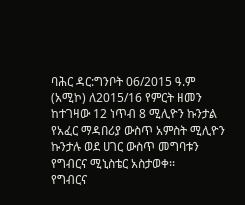ባሕር ዳር:ግንቦት 06/2015 ዓ.ም (አሚኮ) ለ2015/16 የምርት ዘመን ከተገዛው 12 ነጥብ 8 ሚሊዮን ኩንታል የአፈር ማዳበሪያ ውስጥ አምስት ሚሊዮን ኩንታሉ ወደ ሀገር ውስጥ መግባቱን የግብርና ሚኒስቴር አስታወቀ፡፡
የግብርና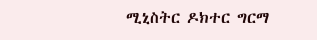ሚኒስትር ዶክተር ግርማ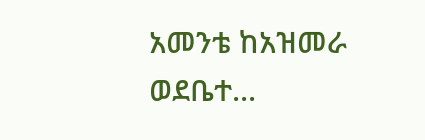አመንቴ ከአዝመራ ወደቤተ...